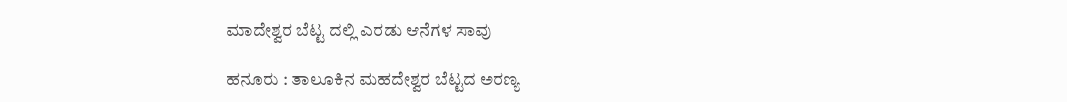ಮಾದೇಶ್ವರ ಬೆಟ್ಟ ದಲ್ಲಿ ಎರಡು ಆನೆಗಳ ಸಾವು

ಹನೂರು : ತಾಲೂಕಿನ ಮಹದೇಶ್ವರ ಬೆಟ್ಟದ ಅರಣ್ಯ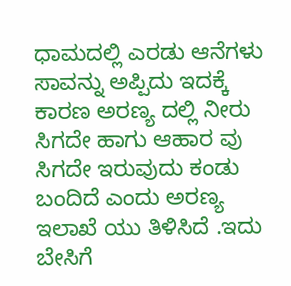ಧಾಮದಲ್ಲಿ ಎರಡು ಆನೆಗಳು ಸಾವನ್ನು ಅಪ್ಪಿದು ಇದಕ್ಕೆ ಕಾರಣ ಅರಣ್ಯ ದಲ್ಲಿ ನೀರು ಸಿಗದೇ ಹಾಗು ಆಹಾರ ವು ಸಿಗದೇ ಇರುವುದು ಕಂಡು ಬಂದಿದೆ ಎಂದು ಅರಣ್ಯ ಇಲಾಖೆ ಯು ತಿಳಿಸಿದೆ .ಇದು ಬೇಸಿಗೆ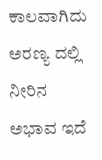ಕಾಲವಾಗಿದು ಅರಣ್ಯ ದಲ್ಲಿ ನೀರಿನ ಅಭಾವ ಇದೆ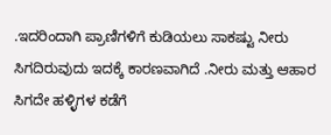.ಇದರಿಂದಾಗಿ ಪ್ರಾಣಿಗಳಿಗೆ ಕುಡಿಯಲು ಸಾಕಷ್ಟು ನೀರು ಸಿಗದಿರುವುದು ಇದಕ್ಕೆ ಕಾರಣವಾಗಿದೆ .ನೀರು ಮತ್ತು ಆಹಾರ ಸಿಗದೇ ಹಳ್ಳಿಗಳ ಕಡೆಗೆ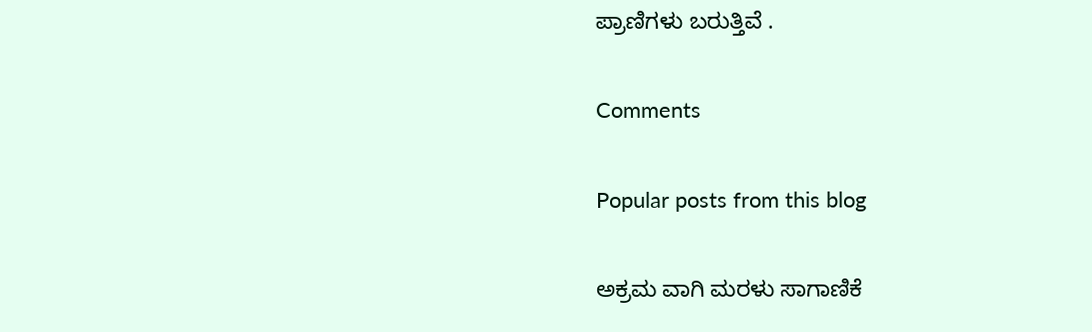ಪ್ರಾಣಿಗಳು ಬರುತ್ತಿವೆ .

Comments

Popular posts from this blog

ಅಕ್ರಮ ವಾಗಿ ಮರಳು ಸಾಗಾಣಿಕೆ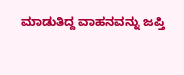ಮಾಡುತಿದ್ದ ವಾಹನವನ್ನು ಜಪ್ತಿ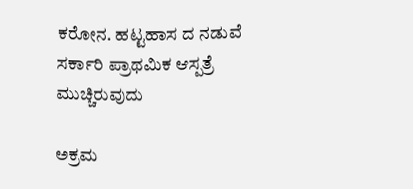ಕರೋನ. ಹಟ್ಟಹಾಸ ದ ನಡುವೆ ಸರ್ಕಾರಿ ಪ್ರಾಥಮಿಕ ಆಸ್ಪತ್ರೆ ಮುಚ್ಚಿರುವುದು

ಅಕ್ರಮ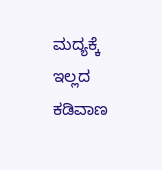ಮದ್ಯಕ್ಕೆ ಇಲ್ಲದ ಕಡಿವಾಣ